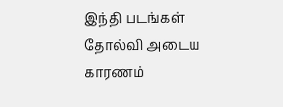இந்தி படங்கள் தோல்வி அடைய காரணம்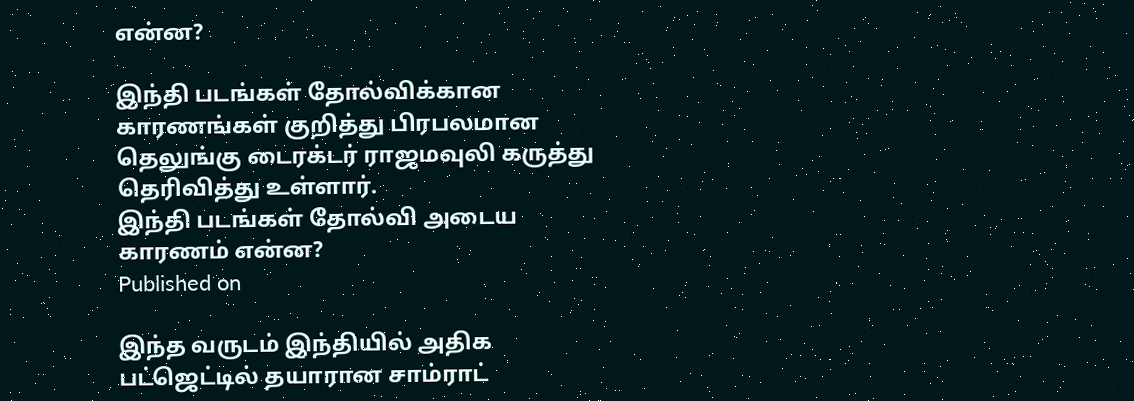என்ன?

இந்தி படங்கள் தோல்விக்கான காரணங்கள் குறித்து பிரபலமான தெலுங்கு டைரக்டர் ராஜமவுலி கருத்து தெரிவித்து உள்ளார்.
இந்தி படங்கள் தோல்வி அடைய காரணம் என்ன?
Published on

இந்த வருடம் இந்தியில் அதிக பட்ஜெட்டில் தயாரான சாம்ராட்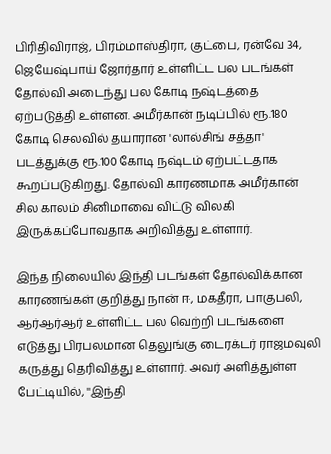பிரிதிவிராஜ், பிரம்மாஸ்திரா, குட்பை, ரன்வே 34, ஜெயேஷ்பாய் ஜோர்தார் உள்ளிட்ட பல படங்கள் தோல்வி அடைந்து பல கோடி நஷ்டத்தை ஏற்படுத்தி உள்ளன. அமீர்கான் நடிப்பில் ரூ.180 கோடி செலவில் தயாரான 'லால்சிங் சத்தா' படத்துக்கு ரூ.100 கோடி நஷ்டம் ஏற்பட்டதாக கூறப்படுகிறது. தோல்வி காரணமாக அமீர்கான் சில காலம் சினிமாவை விட்டு விலகி இருக்கப்போவதாக அறிவித்து உள்ளார்.

இந்த நிலையில் இந்தி படங்கள் தோல்விக்கான காரணங்கள் குறித்து நான் ஈ, மகதீரா, பாகுபலி, ஆர்ஆர்ஆர் உள்ளிட்ட பல வெற்றி படங்களை எடுத்து பிரபலமான தெலுங்கு டைரக்டர் ராஜமவுலி கருத்து தெரிவித்து உள்ளார். அவர் அளித்துள்ள பேட்டியில், ''இந்தி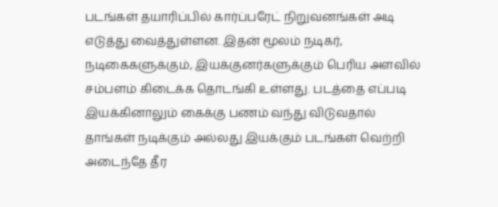படங்கள் தயாரிப்பில் கார்ப்பரேட் நிறுவனங்கள் அடி எடுத்து வைத்துள்ளன. இதன் மூலம் நடிகர், நடிகைகளுக்கும், இயக்குனர்களுக்கும் பெரிய அளவில் சம்பளம் கிடைக்க தொடங்கி உள்ளது. படத்தை எப்படி இயக்கினாலும் கைக்கு பணம் வந்து விடுவதால் தாங்கள் நடிக்கும் அல்லது இயக்கும் படங்கள் வெற்றி அடைந்தே தீர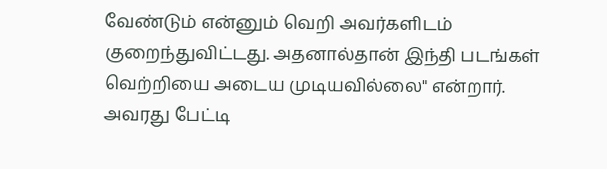வேண்டும் என்னும் வெறி அவர்களிடம் குறைந்துவிட்டது. அதனால்தான் இந்தி படங்கள் வெற்றியை அடைய முடியவில்லை" என்றார். அவரது பேட்டி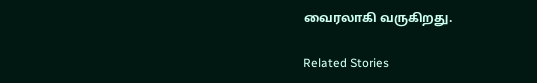வைரலாகி வருகிறது.

Related Stories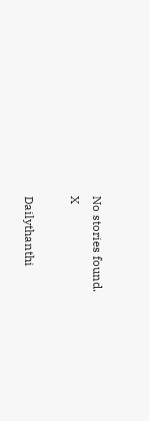No stories found.
X

Dailythanthi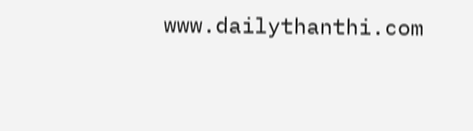www.dailythanthi.com